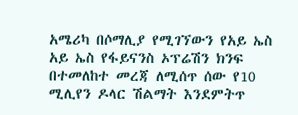አሜሪካ በሶማሊያ የሚገኘውን የአይ ኤስ አይ ኤስ የፋይናንስ ኦፕሬሽን ክንፍ በተመለከተ መረጃ ለሚሰጥ ሰው የ10 ሚሊየን ዶላር ሽልማት እንደምትጥ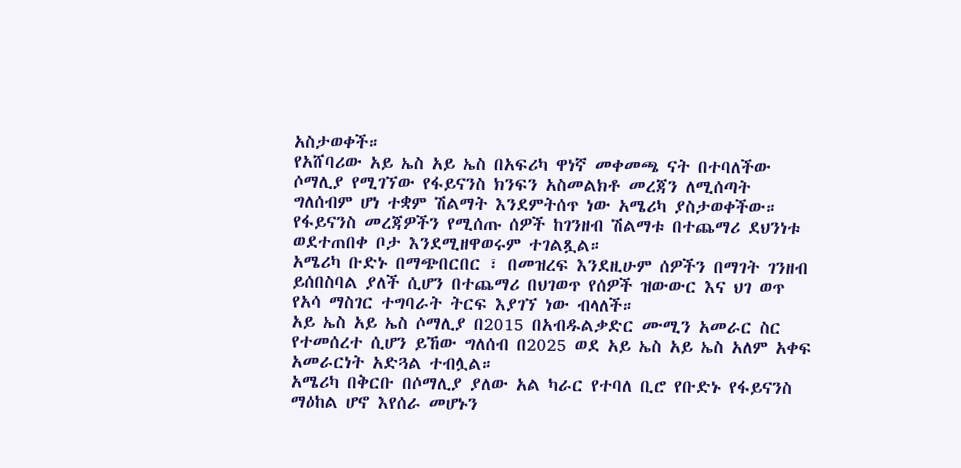አስታወቀች።
የአሸባሪው አይ ኤስ አይ ኤስ በአፍሪካ ዋነኛ መቀመጫ ናት በተባለችው ሶማሊያ የሚገኘው የፋይናንስ ክንፍን አስመልክቶ መረጃን ለሚሰጣት ግለሰብም ሆነ ተቋም ሽልማት እንደምትሰጥ ነው አሜሪካ ያስታወቀችው።
የፋይናንስ መረጃዎችን የሚሰጡ ሰዎች ከገንዘብ ሽልማቱ በተጨማሪ ደህንነቱ ወደተጠበቀ ቦታ እንደሚዘዋወሩም ተገልጿል።
አሜሪካ ቡድኑ በማጭበርበር ፣ በመዝረፍ እንደዚሁም ሰዎችን በማገት ገንዘብ ይሰበስባል ያለች ሲሆን በተጨማሪ በህገወጥ የሰዎች ዝውውር እና ህገ ወጥ የአሳ ማስገር ተግባራት ትርፍ እያገኘ ነው ብላለች።
አይ ኤስ አይ ኤስ ሶማሊያ በ2015 በአብዱልቃድር ሙሚን አመራር ስር የተመሰረተ ሲሆን ይኸው ግለሰብ በ2025 ወደ አይ ኤስ አይ ኤስ አለም አቀፍ አመራርነት አድጓል ተብሏል።
አሜሪካ በቅርቡ በሶማሊያ ያለው አል ካራር የተባለ ቢሮ የቡድኑ የፋይናንስ ማዕከል ሆኖ እየሰራ መሆኑን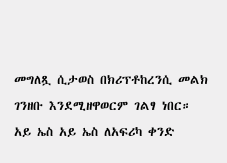መግለጿ ሲታወስ በክሪፕቶከረንሲ መልክ ገንዘቡ እንደሚዘዋወርም ገልፃ ነበር።
አይ ኤስ አይ ኤስ ለአፍሪካ ቀንድ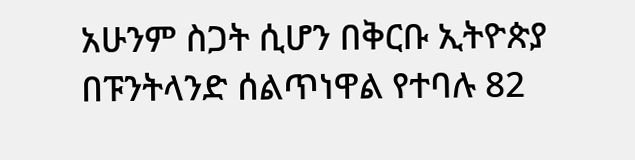አሁንም ስጋት ሲሆን በቅርቡ ኢትዮጵያ በፑንትላንድ ሰልጥነዋል የተባሉ 82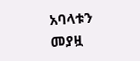አባላቱን መያዟ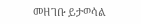መዘገቡ ይታወሳል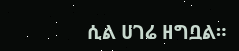ሲል ሀገሬ ዘግቧል።